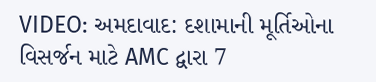VIDEO: અમદાવાદ: દશામાની મૂર્તિઓના વિસર્જન માટે AMC દ્વારા 7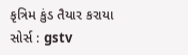કૃત્રિમ કુંડ તૈયાર કરાયા
સોર્સ : gstv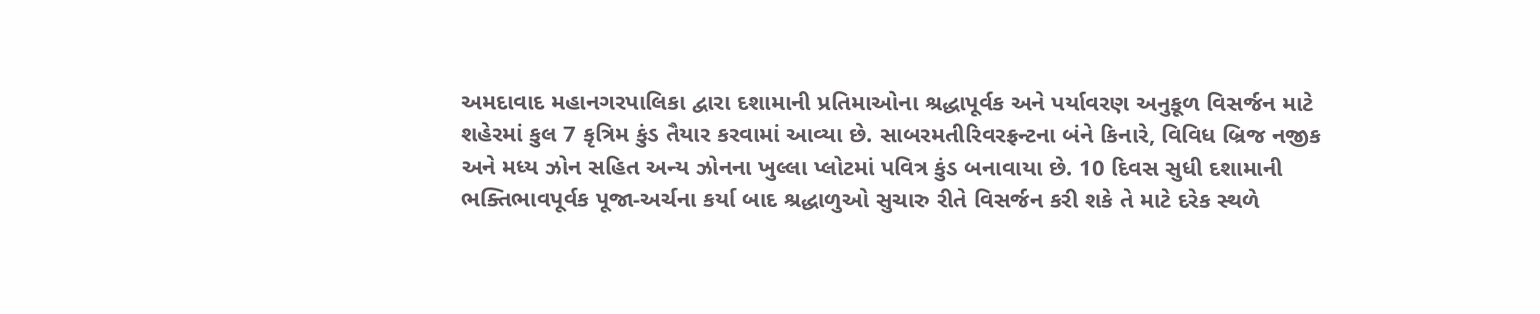અમદાવાદ મહાનગરપાલિકા દ્વારા દશામાની પ્રતિમાઓના શ્રદ્ધાપૂર્વક અને પર્યાવરણ અનુકૂળ વિસર્જન માટે શહેરમાં કુલ 7 કૃત્રિમ કુંડ તૈયાર કરવામાં આવ્યા છે. સાબરમતીરિવરફ્રન્ટના બંને કિનારે, વિવિધ બ્રિજ નજીક અને મધ્ય ઝોન સહિત અન્ય ઝોનના ખુલ્લા પ્લોટમાં પવિત્ર કુંડ બનાવાયા છે. 10 દિવસ સુધી દશામાની ભક્તિભાવપૂર્વક પૂજા-અર્ચના કર્યા બાદ શ્રદ્ધાળુઓ સુચારુ રીતે વિસર્જન કરી શકે તે માટે દરેક સ્થળે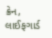ક્રેન, લાઈફગાર્ડ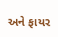અને ફાયર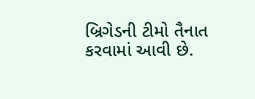બ્રિગેડની ટીમો તૈનાત કરવામાં આવી છે.